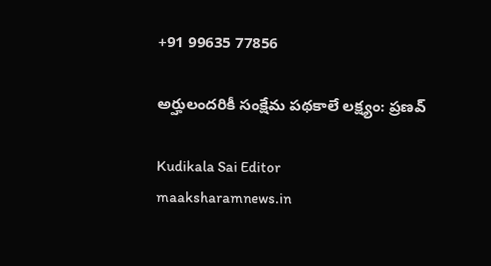+91 99635 77856

అర్హులందరికీ సంక్షేమ పథకాలే లక్ష్యం: ప్రణవ్

Kudikala Sai Editor
maaksharamnews.in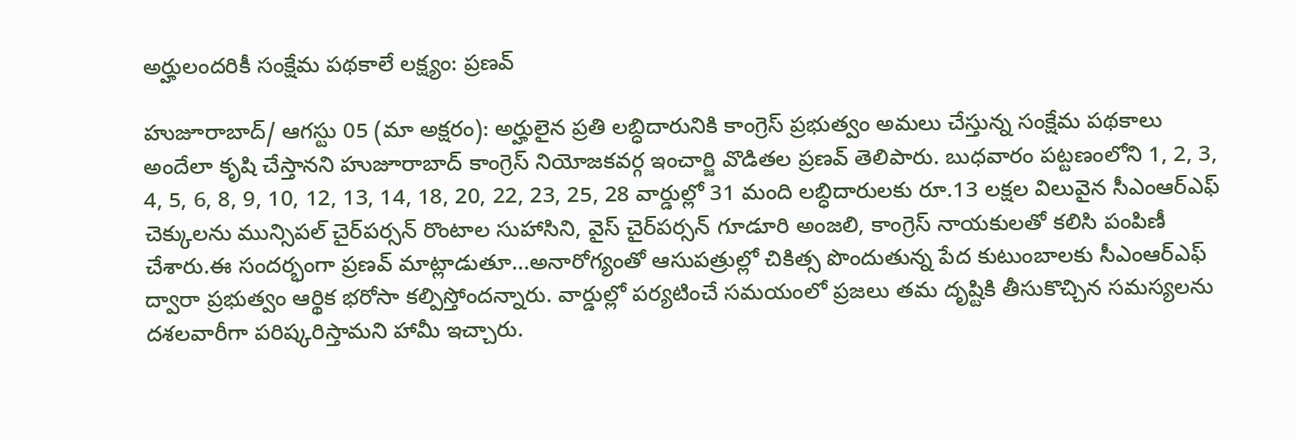అర్హులందరికీ సంక్షేమ పథకాలే లక్ష్యం: ప్రణవ్

హుజూరాబాద్/ ఆగస్టు 05 (మా అక్షరం): అర్హులైన ప్రతి లబ్ధిదారునికి కాంగ్రెస్ ప్రభుత్వం అమలు చేస్తున్న సంక్షేమ పథకాలు అందేలా కృషి చేస్తానని హుజూరాబాద్ కాంగ్రెస్ నియోజకవర్గ ఇంచార్జి వొడితల ప్రణవ్ తెలిపారు. బుధవారం పట్టణంలోని 1, 2, 3, 4, 5, 6, 8, 9, 10, 12, 13, 14, 18, 20, 22, 23, 25, 28 వార్డుల్లో 31 మంది లబ్ధిదారులకు రూ.13 లక్షల విలువైన సీఎంఆర్ఎఫ్ చెక్కులను మున్సిపల్ చైర్‌పర్సన్ రొంటాల సుహాసిని, వైస్ చైర్‌పర్సన్ గూడూరి అంజలి, కాంగ్రెస్ నాయకులతో కలిసి పంపిణీ చేశారు.ఈ సందర్భంగా ప్రణవ్ మాట్లాడుతూ...అనారోగ్యంతో ఆసుపత్రుల్లో చికిత్స పొందుతున్న పేద కుటుంబాలకు సీఎంఆర్ఎఫ్ ద్వారా ప్రభుత్వం ఆర్థిక భరోసా కల్పిస్తోందన్నారు. వార్డుల్లో పర్యటించే సమయంలో ప్రజలు తమ దృష్టికి తీసుకొచ్చిన సమస్యలను దశలవారీగా పరిష్కరిస్తామని హామీ ఇచ్చారు.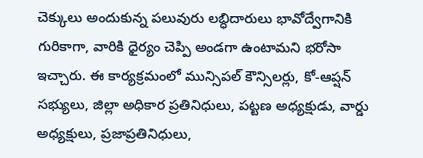చెక్కులు అందుకున్న పలువురు లబ్ధిదారులు భావోద్వేగానికి గురికాగా, వారికి ధైర్యం చెప్పి అండగా ఉంటామని భరోసా ఇచ్చారు. ఈ కార్యక్రమంలో మున్సిపల్ కౌన్సిలర్లు, కో-ఆప్షన్ సభ్యులు, జిల్లా అధికార ప్రతినిధులు, పట్టణ అధ్యక్షుడు, వార్డు అధ్యక్షులు, ప్రజాప్రతినిధులు,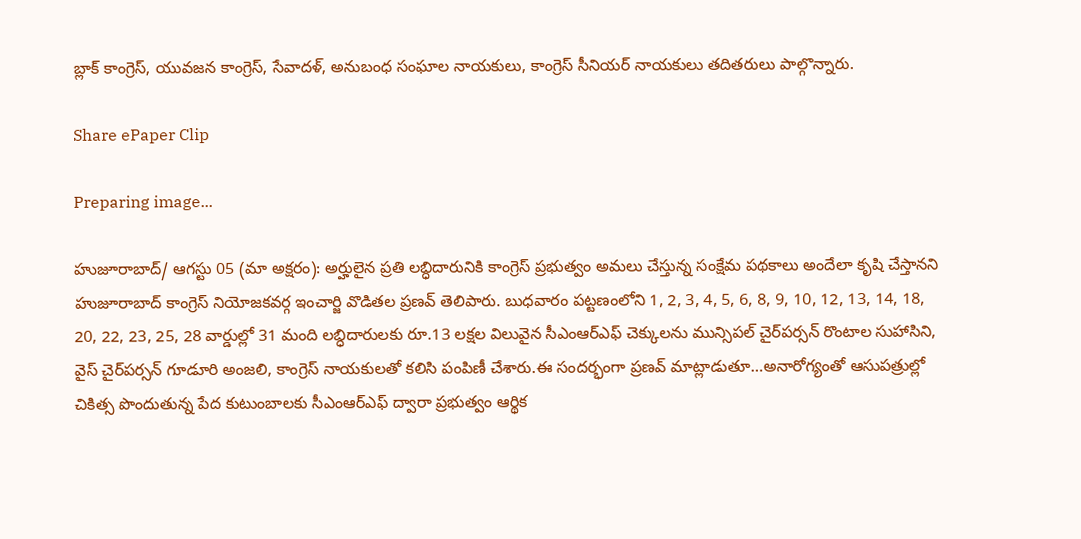బ్లాక్ కాంగ్రెస్, యువజన కాంగ్రెస్, సేవాదళ్, అనుబంధ సంఘాల నాయకులు, కాంగ్రెస్ సీనియర్ నాయకులు తదితరులు పాల్గొన్నారు.

Share ePaper Clip

Preparing image...

హుజూరాబాద్/ ఆగస్టు 05 (మా అక్షరం): అర్హులైన ప్రతి లబ్ధిదారునికి కాంగ్రెస్ ప్రభుత్వం అమలు చేస్తున్న సంక్షేమ పథకాలు అందేలా కృషి చేస్తానని హుజూరాబాద్ కాంగ్రెస్ నియోజకవర్గ ఇంచార్జి వొడితల ప్రణవ్ తెలిపారు. బుధవారం పట్టణంలోని 1, 2, 3, 4, 5, 6, 8, 9, 10, 12, 13, 14, 18, 20, 22, 23, 25, 28 వార్డుల్లో 31 మంది లబ్ధిదారులకు రూ.13 లక్షల విలువైన సీఎంఆర్ఎఫ్ చెక్కులను మున్సిపల్ చైర్‌పర్సన్ రొంటాల సుహాసిని, వైస్ చైర్‌పర్సన్ గూడూరి అంజలి, కాంగ్రెస్ నాయకులతో కలిసి పంపిణీ చేశారు.ఈ సందర్భంగా ప్రణవ్ మాట్లాడుతూ…అనారోగ్యంతో ఆసుపత్రుల్లో చికిత్స పొందుతున్న పేద కుటుంబాలకు సీఎంఆర్ఎఫ్ ద్వారా ప్రభుత్వం ఆర్థిక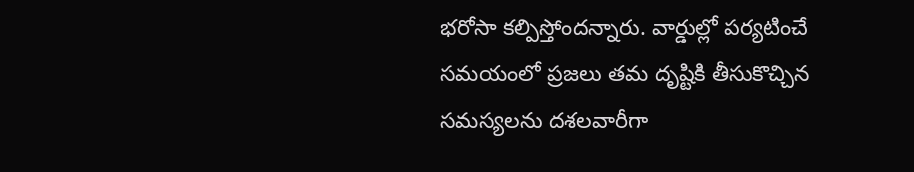భరోసా కల్పిస్తోందన్నారు. వార్డుల్లో పర్యటించే సమయంలో ప్రజలు తమ దృష్టికి తీసుకొచ్చిన సమస్యలను దశలవారీగా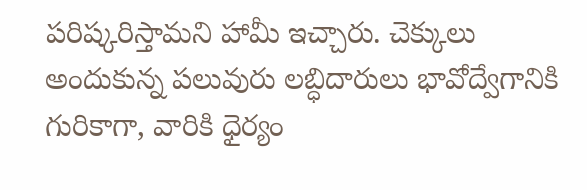పరిష్కరిస్తామని హామీ ఇచ్చారు. చెక్కులు అందుకున్న పలువురు లబ్ధిదారులు భావోద్వేగానికి గురికాగా, వారికి ధైర్యం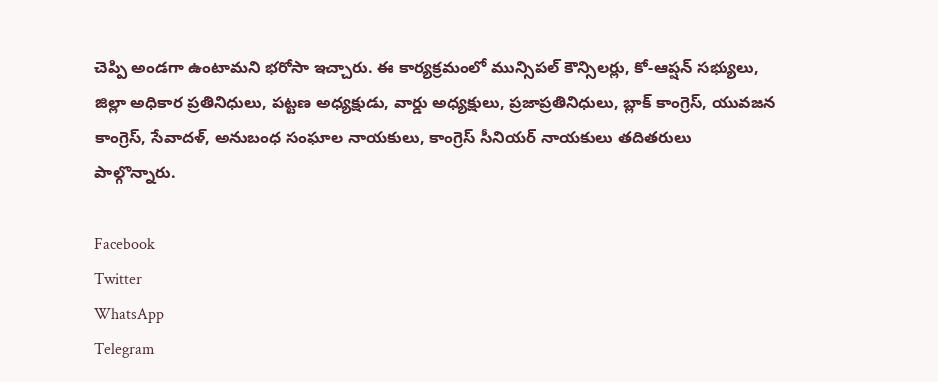చెప్పి అండగా ఉంటామని భరోసా ఇచ్చారు. ఈ కార్యక్రమంలో మున్సిపల్ కౌన్సిలర్లు, కో-ఆప్షన్ సభ్యులు, జిల్లా అధికార ప్రతినిధులు, పట్టణ అధ్యక్షుడు, వార్డు అధ్యక్షులు, ప్రజాప్రతినిధులు, బ్లాక్ కాంగ్రెస్, యువజన కాంగ్రెస్, సేవాదళ్, అనుబంధ సంఘాల నాయకులు, కాంగ్రెస్ సీనియర్ నాయకులు తదితరులు పాల్గొన్నారు.

Facebook
Twitter
WhatsApp
Telegram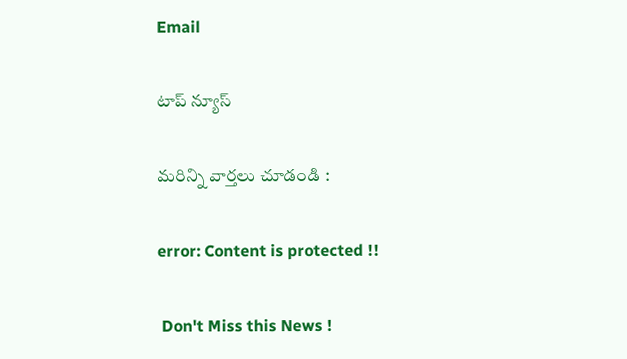Email

టాప్ న్యూస్

మరిన్ని వార్తలు చూడండి :

error: Content is protected !!

 Don't Miss this News !